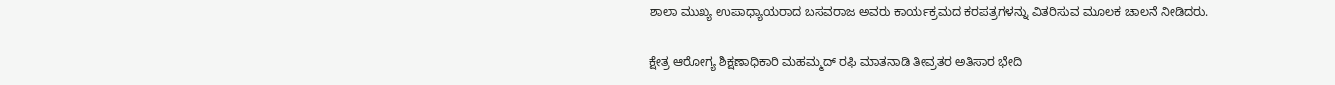ಶಾಲಾ ಮುಖ್ಯ ಉಪಾಧ್ಯಾಯರಾದ ಬಸವರಾಜ ಅವರು ಕಾರ್ಯಕ್ರಮದ ಕರಪತ್ರಗಳನ್ನು ವಿತರಿಸುವ ಮೂಲಕ ಚಾಲನೆ ನೀಡಿದರು.

ಕ್ಷೇತ್ರ ಆರೋಗ್ಯ ಶಿಕ್ಷಣಾಧಿಕಾರಿ ಮಹಮ್ಮದ್ ರಫಿ ಮಾತನಾಡಿ ತೀವ್ರತರ ಅತಿಸಾರ ಭೇದಿ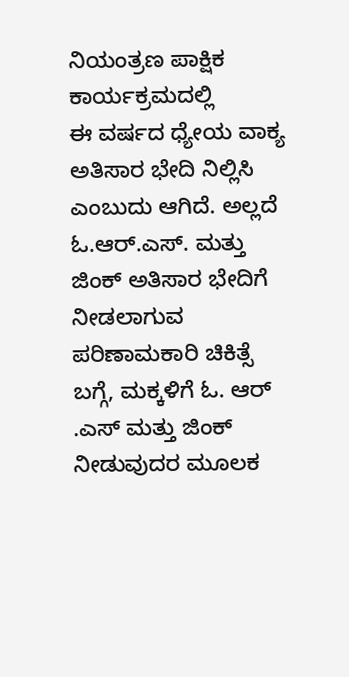ನಿಯಂತ್ರಣ ಪಾಕ್ಷಿಕ ಕಾರ್ಯಕ್ರಮದಲ್ಲಿ
ಈ ವರ್ಷದ ಧ್ಯೇಯ ವಾಕ್ಯ ಅತಿಸಾರ ಭೇದಿ ನಿಲ್ಲಿಸಿ ಎಂಬುದು ಆಗಿದೆ. ಅಲ್ಲದೆ ಓ.ಆರ್.ಎಸ್. ಮತ್ತು ಜಿಂಕ್ ಅತಿಸಾರ ಭೇದಿಗೆ ನೀಡಲಾಗುವ ಪರಿಣಾಮಕಾರಿ ಚಿಕಿತ್ಸೆ ಬಗ್ಗೆ, ಮಕ್ಕಳಿಗೆ ಓ. ಆರ್ .ಎಸ್ ಮತ್ತು ಜಿಂಕ್ ನೀಡುವುದರ ಮೂಲಕ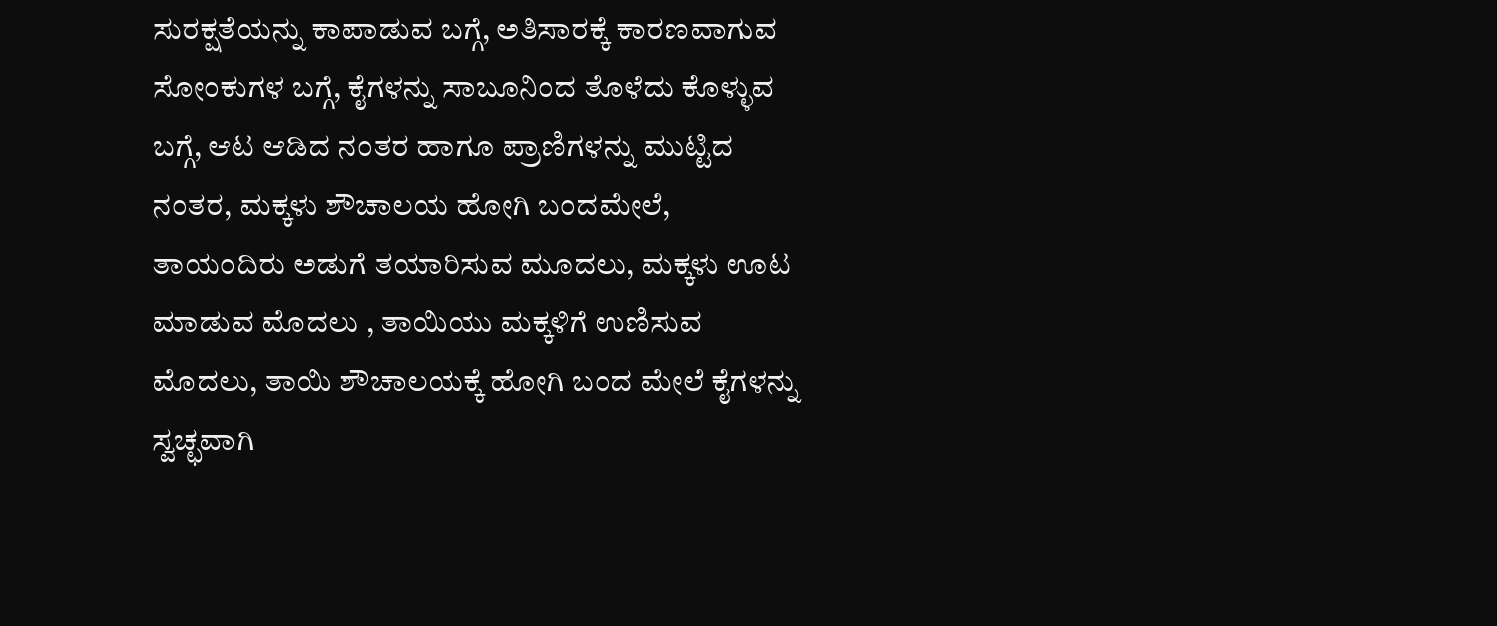ಸುರಕ್ಷತೆಯನ್ನು ಕಾಪಾಡುವ ಬಗ್ಗೆ, ಅತಿಸಾರಕ್ಕೆ ಕಾರಣವಾಗುವ ಸೋಂಕುಗಳ ಬಗ್ಗೆ, ಕೈಗಳನ್ನು ಸಾಬೂನಿಂದ ತೊಳೆದು ಕೊಳ್ಳುವ ಬಗ್ಗೆ, ಆಟ ಆಡಿದ ನಂತರ ಹಾಗೂ ಪ್ರಾಣಿಗಳನ್ನು ಮುಟ್ಟಿದ ನಂತರ, ಮಕ್ಕಳು ಶೌಚಾಲಯ ಹೋಗಿ ಬಂದಮೇಲೆ, ತಾಯಂದಿರು ಅಡುಗೆ ತಯಾರಿಸುವ ಮೂದಲು, ಮಕ್ಕಳು ಊಟ ಮಾಡುವ ಮೊದಲು , ತಾಯಿಯು ಮಕ್ಕಳಿಗೆ ಉಣಿಸುವ ಮೊದಲು, ತಾಯಿ ಶೌಚಾಲಯಕ್ಕೆ ಹೋಗಿ ಬಂದ ಮೇಲೆ ಕೈಗಳನ್ನು ಸ್ವಚ್ಛವಾಗಿ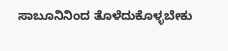ಸಾಬೂನಿನಿಂದ ತೊಳೆದುಕೊಳ್ಳಬೇಕು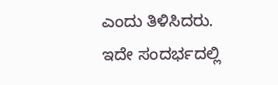ಎಂದು ತಿಳಿಸಿದರು.
ಇದೇ ಸಂದರ್ಭದಲ್ಲಿ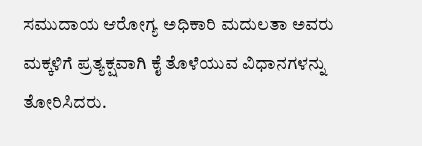ಸಮುದಾಯ ಆರೋಗ್ಯ ಅಧಿಕಾರಿ ಮದುಲತಾ ಅವರು ಮಕ್ಕಳಿಗೆ ಪ್ರತ್ಯಕ್ಷವಾಗಿ ಕೈ ತೊಳೆಯುವ ವಿಧಾನಗಳನ್ನು ತೋರಿಸಿದರು.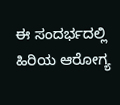ಈ ಸಂದರ್ಭದಲ್ಲಿ ಹಿರಿಯ ಆರೋಗ್ಯ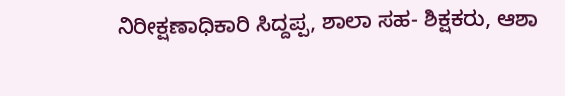ನಿರೀಕ್ಷಣಾಧಿಕಾರಿ ಸಿದ್ದಪ್ಪ, ಶಾಲಾ ಸಹ- ಶಿಕ್ಷಕರು, ಆಶಾ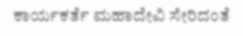ಕಾರ್ಯಕರ್ತೆ ಮಹಾದೇವಿ ಸೇರಿದಂತೆ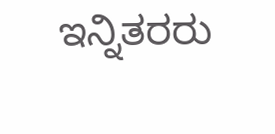ಇನ್ನಿತರರು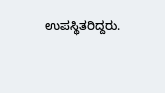ಉಪಸ್ಥಿತರಿದ್ದರು.